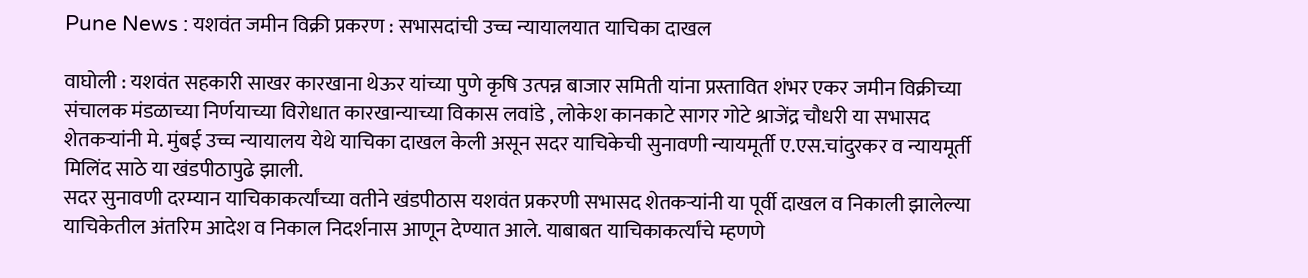Pune News : यशवंत जमीन विक्री प्रकरण : सभासदांची उच्च न्यायालयात याचिका दाखल

वाघोली : यशवंत सहकारी साखर कारखाना थेऊर यांच्या पुणे कृषि उत्पन्न बाजार समिती यांना प्रस्तावित शंभर एकर जमीन विक्रीच्या संचालक मंडळाच्या निर्णयाच्या विरोधात कारखान्याच्या विकास लवांडे , लोकेश कानकाटे सागर गोटे श्राजेंद्र चौधरी या सभासद शेतकऱ्यांनी मे. मुंबई उच्च न्यायालय येथे याचिका दाखल केली असून सदर याचिकेची सुनावणी न्यायमूर्ती ए.एस.चांदुरकर व न्यायमूर्ती मिलिंद साठे या खंडपीठापुढे झाली.
सदर सुनावणी दरम्यान याचिकाकर्त्यांच्या वतीने खंडपीठास यशवंत प्रकरणी सभासद शेतकऱ्यांनी या पूर्वी दाखल व निकाली झालेल्या याचिकेतील अंतरिम आदेश व निकाल निदर्शनास आणून देण्यात आले. याबाबत याचिकाकर्त्यांचे म्हणणे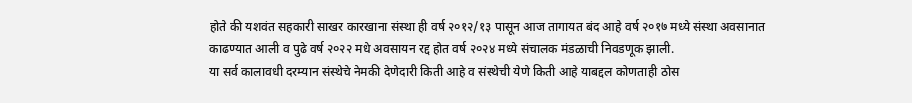होते की यशवंत सहकारी साखर कारखाना संस्था ही वर्ष २०१२/१३ पासून आज तागायत बंद आहे वर्ष २०१७ मध्ये संस्था अवसानात काढण्यात आली व पुढे वर्ष २०२२ मधे अवसायन रद्द होत वर्ष २०२४ मध्ये संचालक मंडळाची निवडणूक झाली.
या सर्व कालावधी दरम्यान संस्थेचे नेमकी देणेदारी किती आहे व संस्थेची येणे किती आहे याबद्दल कोणताही ठोस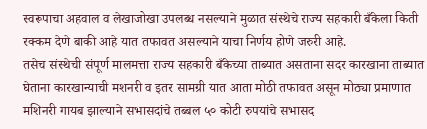स्वरूपाचा अहवाल व लेखाजोखा उपलब्ध नसल्याने मुळात संस्थेचे राज्य सहकारी बँकेला किती रक्कम देणे बाकी आहे यात तफावत असल्याने याचा निर्णय होणे जरुरी आहे.
तसेच संस्थेची संपूर्ण मालमत्ता राज्य सहकारी बँकेच्या ताब्यात असताना सदर कारखाना ताब्यात घेताना कारखान्याची मशनरी व इतर सामग्री यात आता मोठी तफावत असून मोठ्या प्रमाणात मशिनरी गायब झाल्याने सभासदांचे तब्बल ५० कोटी रुपयांचे सभासद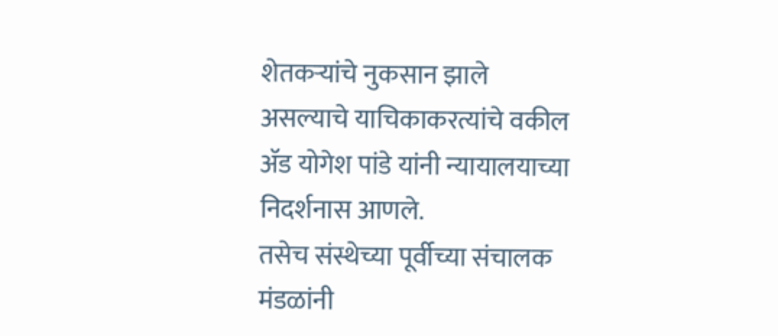शेतकऱ्यांचे नुकसान झाले असल्याचे याचिकाकरत्यांचे वकील ॲड योगेश पांडे यांनी न्यायालयाच्या निदर्शनास आणले.
तसेच संस्थेच्या पूर्वीच्या संचालक मंडळांनी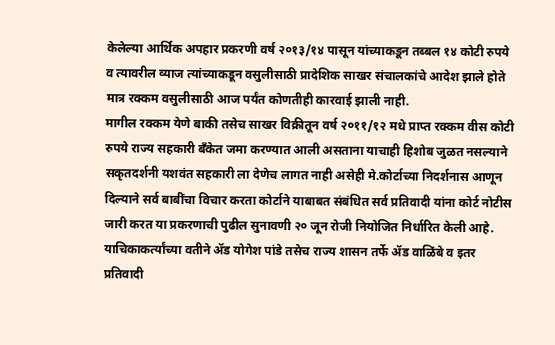केलेल्या आर्थिक अपहार प्रकरणी वर्ष २०१३/१४ पासून यांच्याकडून तब्बल १४ कोटी रुपये व त्यावरील व्याज त्यांच्याकडून वसुलीसाठी प्रादेशिक साखर संचालकांचे आदेश झाले होते मात्र रक्कम वसुलीसाठी आज पर्यंत कोणतीही कारवाई झाली नाही.
मागील रक्कम येणे बाकी तसेच साखर विक्रीतून वर्ष २०११/१२ मधे प्राप्त रक्कम वीस कोटी रुपये राज्य सहकारी बँकेत जमा करण्यात आली असताना याचाही हिशोब जुळत नसल्याने सकृतदर्शनी यशवंत सहकारी ला देणेच लागत नाही असेही मे.कोर्टाच्या निदर्शनास आणून दिल्याने सर्व बाबींचा विचार करता कोर्टाने याबाबत संबंधित सर्व प्रतिवादी यांना कोर्ट नोटीस जारी करत या प्रकरणाची पुढील सुनावणी २० जून रोजी नियोजित निर्धारित केली आहे. याचिकाकर्त्यांच्या वतीने ॲड योगेश पांडे तसेच राज्य शासन तर्फे ॲड वाळिंबे व इतर प्रतिवादी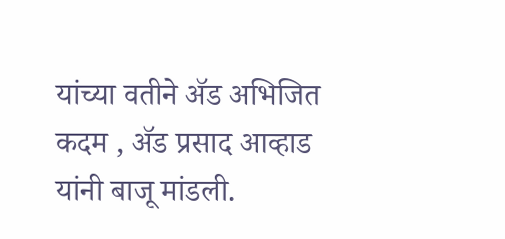यांच्या वतीने ॲड अभिजित कदम , ॲड प्रसाद आव्हाड यांनी बाजू मांडली.